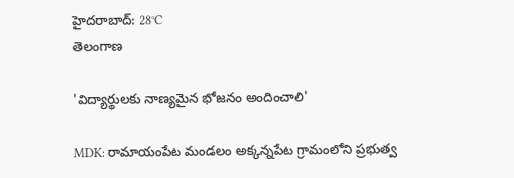హైదరాబాద్: 28°C
తెలంగాణ

'విద్యార్థులకు నాణ్యమైన భోజనం అందించాలి'

MDK: రామాయంపేట మండలం అక్కన్నపేట గ్రామంలోని ప్రభుత్వ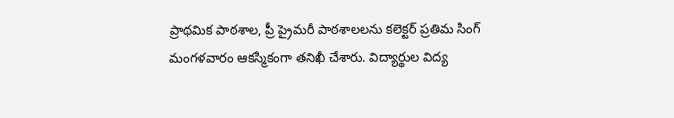ప్రాథమిక పాఠశాల, ప్రీ ప్రైమరీ పాఠశాలలను కలెక్టర్ ప్రతిమ సింగ్ మంగళవారం ఆకస్మికంగా తనిఖీ చేశారు. విద్యార్థుల విద్య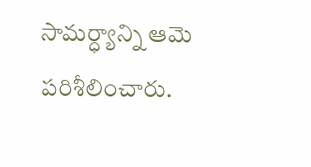సామర్ధ్యాన్ని ఆమె పరిశీలించారు.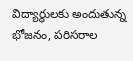విద్యార్థులకు అందుతున్న భోజనం, పరిసరాల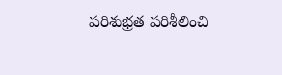పరిశుభ్రత పరిశీలించి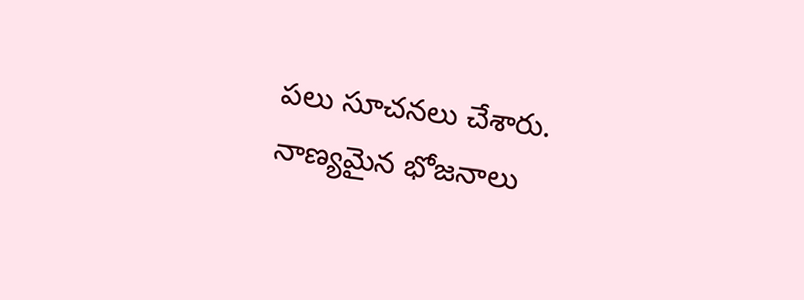పలు సూచనలు చేశారు. నాణ్యమైన భోజనాలు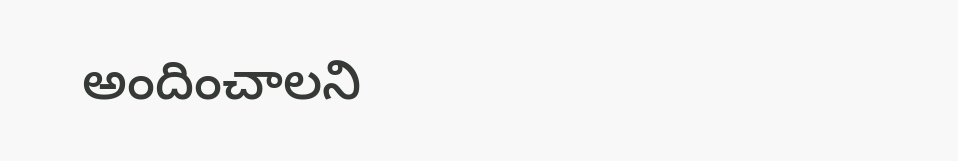అందించాలని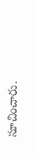సూచించారు.